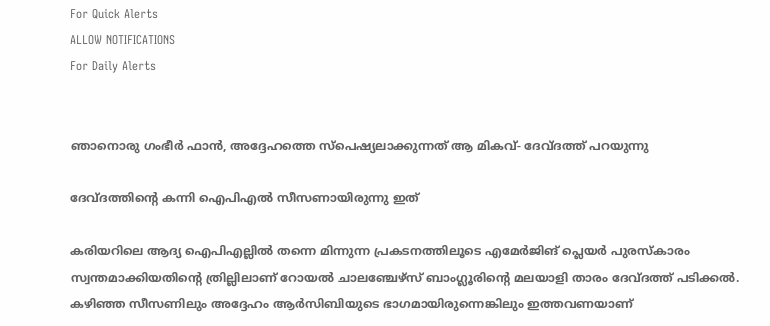For Quick Alerts
ALLOW NOTIFICATIONS
For Daily Alerts


ഞാനൊരു ഗംഭീര്‍ ഫാന്‍, അദ്ദേഹത്തെ സ്‌പെഷ്യലാക്കുന്നത് ആ മികവ്- ദേവ്ദത്ത് പറയുന്നു

ദേവ്ദത്തിന്റെ കന്നി ഐപിഎല്‍ സീസണായിരുന്നു ഇത്

കരിയറിലെ ആദ്യ ഐപിഎല്ലില്‍ തന്നെ മിന്നുന്ന പ്രകടനത്തിലൂടെ എമേര്‍ജിങ് പ്ലെയര്‍ പുരസ്‌കാരം സ്വന്തമാക്കിയതിന്റെ ത്രില്ലിലാണ് റോയല്‍ ചാലഞ്ചേഴ്‌സ് ബാംഗ്ലൂരിന്റെ മലയാളി താരം ദേവ്ദത്ത് പടിക്കല്‍. കഴിഞ്ഞ സീസണിലും അദ്ദേഹം ആര്‍സിബിയുടെ ഭാഗമായിരുന്നെങ്കിലും ഇത്തവണയാണ്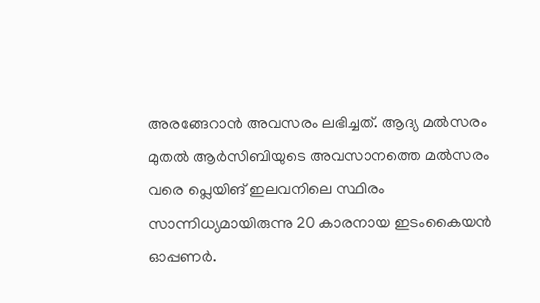അരങ്ങേറാന്‍ അവസരം ലഭിച്ചത്. ആദ്യ മല്‍സരം മുതല്‍ ആര്‍സിബിയുടെ അവസാനത്തെ മല്‍സരം വരെ പ്ലെയിങ് ഇലവനിലെ സ്ഥിരം സാന്നിധ്യമായിരുന്നു 20 കാരനായ ഇടംകൈയന്‍ ഓപ്പണര്‍.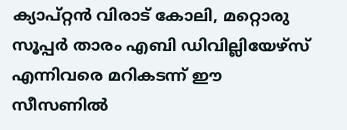ക്യാപ്റ്റന്‍ വിരാട് കോലി, മറ്റൊരു സൂപ്പര്‍ താരം എബി ഡിവില്ലിയേഴ്‌സ് എന്നിവരെ മറികടന്ന് ഈ സീസണില്‍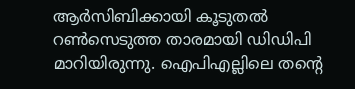ആര്‍സിബിക്കായി കൂടുതല്‍ റണ്‍സെടുത്ത താരമായി ഡിഡിപി മാറിയിരുന്നു. ഐപിഎല്ലിലെ തന്റെ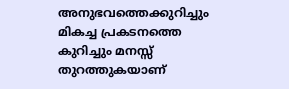അനുഭവത്തെക്കുറിച്ചും മികച്ച പ്രകടനത്തെ കുറിച്ചും മനസ്സ് തുറത്തുകയാണ്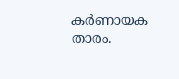കര്‍ണായക താരം.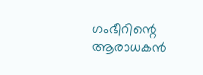ഗംഭീറിന്റെ ആരാധകന്‍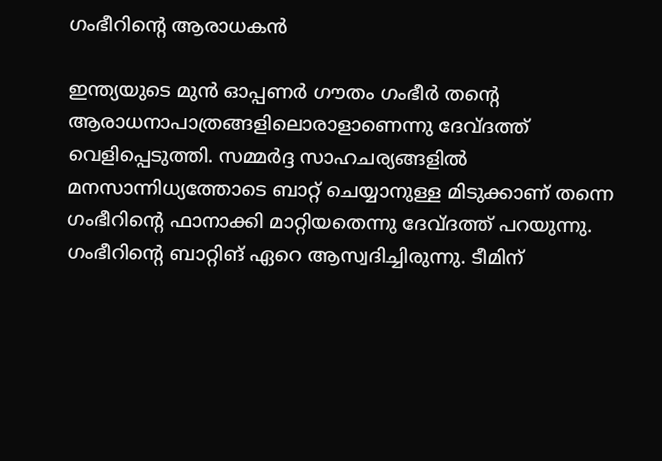ഗംഭീറിന്റെ ആരാധകന്‍

ഇന്ത്യയുടെ മുന്‍ ഓപ്പണര്‍ ഗൗതം ഗംഭീര്‍ തന്റെ ആരാധനാപാത്രങ്ങളിലൊരാളാണെന്നു ദേവ്ദത്ത് വെളിപ്പെടുത്തി. സമ്മര്‍ദ്ദ സാഹചര്യങ്ങളില്‍ മനസാന്നിധ്യത്തോടെ ബാറ്റ് ചെയ്യാനുള്ള മിടുക്കാണ് തന്നെ ഗംഭീറിന്റെ ഫാനാക്കി മാറ്റിയതെന്നു ദേവ്ദത്ത് പറയുന്നു.
ഗംഭീറിന്റെ ബാറ്റിങ് ഏറെ ആസ്വദിച്ചിരുന്നു. ടീമിന്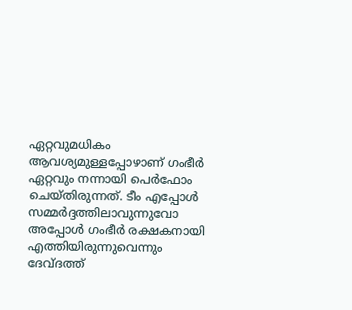ഏറ്റവുമധികം ആവശ്യമുള്ളപ്പോഴാണ് ഗംഭീര്‍ ഏറ്റവും നന്നായി പെര്‍ഫോം ചെയ്തിരുന്നത്. ടീം എപ്പോള്‍ സമ്മര്‍ദ്ദത്തിലാവുന്നുവോ അപ്പോള്‍ ഗംഭീര്‍ രക്ഷകനായി എത്തിയിരുന്നുവെന്നും ദേവ്ദത്ത്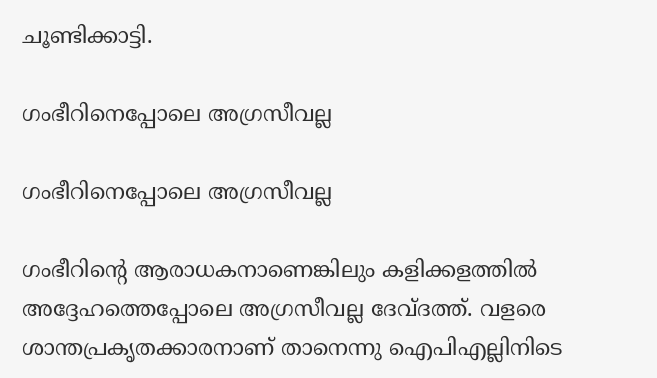ചൂണ്ടിക്കാട്ടി.

ഗംഭീറിനെപ്പോലെ അഗ്രസീവല്ല

ഗംഭീറിനെപ്പോലെ അഗ്രസീവല്ല

ഗംഭീറിന്റെ ആരാധകനാണെങ്കിലും കളിക്കളത്തില്‍ അദ്ദേഹത്തെപ്പോലെ അഗ്രസീവല്ല ദേവ്ദത്ത്. വളരെ ശാന്തപ്രകൃതക്കാരനാണ് താനെന്നു ഐപിഎല്ലിനിടെ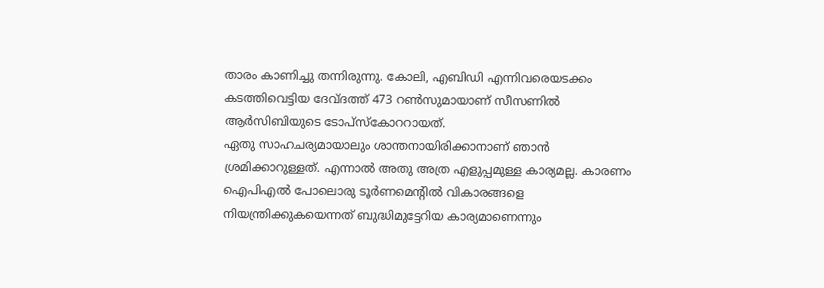താരം കാണിച്ചു തന്നിരുന്നു. കോലി, എബിഡി എന്നിവരെയടക്കം കടത്തിവെട്ടിയ ദേവ്ദത്ത് 473 റണ്‍സുമായാണ് സീസണില്‍ ആര്‍സിബിയുടെ ടോപ്‌സ്‌കോററായത്.
ഏതു സാഹചര്യമായാലും ശാന്തനായിരിക്കാനാണ് ഞാന്‍ ശ്രമിക്കാറുള്ളത്. എന്നാല്‍ അതു അത്ര എളുപ്പമുള്ള കാര്യമല്ല. കാരണം ഐപിഎല്‍ പോലൊരു ടൂര്‍ണമെന്റില്‍ വികാരങ്ങളെ നിയന്ത്രിക്കുകയെന്നത് ബുദ്ധിമുട്ടേറിയ കാര്യമാണെന്നും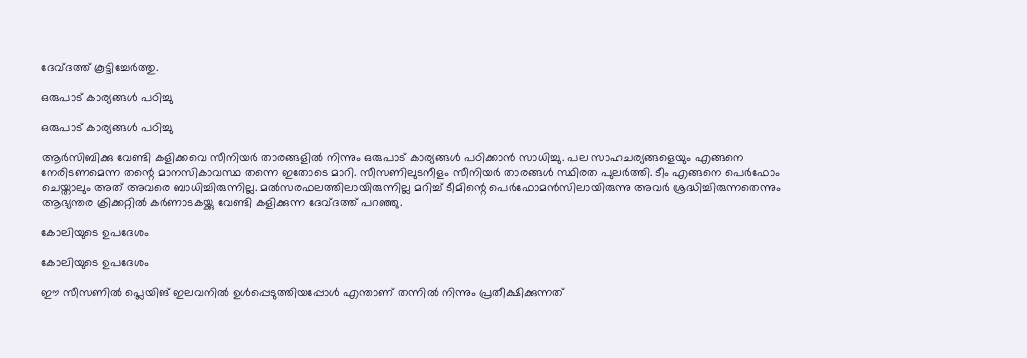ദേവ്ദത്ത് കൂട്ടിച്ചേര്‍ത്തു.

ഒരുപാട് കാര്യങ്ങള്‍ പഠിച്ചു

ഒരുപാട് കാര്യങ്ങള്‍ പഠിച്ചു

ആര്‍സിബിക്കു വേണ്ടി കളിക്കവെ സീനിയര്‍ താരങ്ങളില്‍ നിന്നും ഒരുപാട് കാര്യങ്ങള്‍ പഠിക്കാന്‍ സാധിച്ചു. പല സാഹചര്യങ്ങളെയും എങ്ങനെ നേരിടണമെന്ന തന്റെ മാനസികാവസ്ഥ തന്നെ ഇതോടെ മാറി. സീസണിലുടനീളം സീനിയര്‍ താരങ്ങള്‍ സ്ഥിരത പുലര്‍ത്തി. ടീം എങ്ങനെ പെര്‍ഫോം ചെയ്താലും അത് അവരെ ബാധിച്ചിരുന്നില്ല. മല്‍സരഫലത്തിലായിരുന്നില്ല മറിച്ച് ടീമിന്റെ പെര്‍ഫോമന്‍സിലായിരുന്നു അവര്‍ ശ്രദ്ധിച്ചിരുന്നതെന്നും ആഭ്യന്തര ക്രിക്കറ്റില്‍ കര്‍ണാടകയ്ക്കു വേണ്ടി കളിക്കുന്ന ദേവ്ദത്ത് പറഞ്ഞു.

കോലിയുടെ ഉപദേശം

കോലിയുടെ ഉപദേശം

ഈ സീസണില്‍ പ്ലെയിങ് ഇലവനില്‍ ഉള്‍പ്പെടുത്തിയപ്പോള്‍ എന്താണ് തന്നില്‍ നിന്നും പ്രതീക്ഷിക്കുന്നത്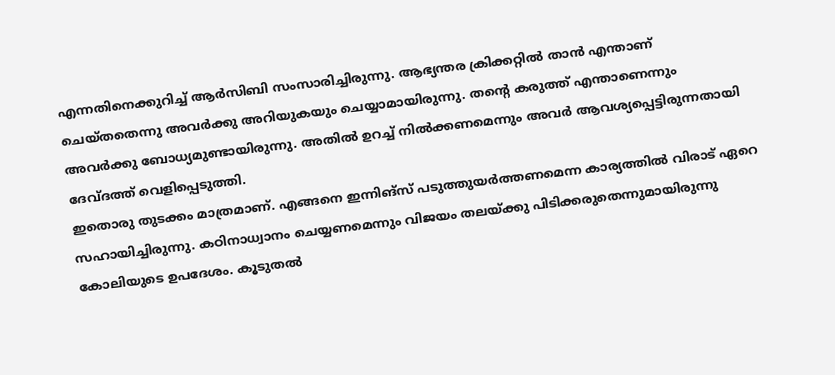എന്നതിനെക്കുറിച്ച് ആര്‍സിബി സംസാരിച്ചിരുന്നു. ആഭ്യന്തര ക്രിക്കറ്റില്‍ താന്‍ എന്താണ് ചെയ്തതെന്നു അവര്‍ക്കു അറിയുകയും ചെയ്യാമായിരുന്നു. തന്റെ കരുത്ത് എന്താണെന്നും അവര്‍ക്കു ബോധ്യമുണ്ടായിരുന്നു. അതില്‍ ഉറച്ച് നില്‍ക്കണമെന്നും അവര്‍ ആവശ്യപ്പെട്ടിരുന്നതായി ദേവ്ദത്ത് വെളിപ്പെടുത്തി.
ഇതൊരു തുടക്കം മാത്രമാണ്. എങ്ങനെ ഇന്നിങ്‌സ് പടുത്തുയര്‍ത്തണമെന്ന കാര്യത്തില്‍ വിരാട് ഏറെ സഹായിച്ചിരുന്നു. കഠിനാധ്വാനം ചെയ്യണമെന്നും വിജയം തലയ്ക്കു പിടിക്കരുതെന്നുമായിരുന്നു കോലിയുടെ ഉപദേശം. കൂടുതല്‍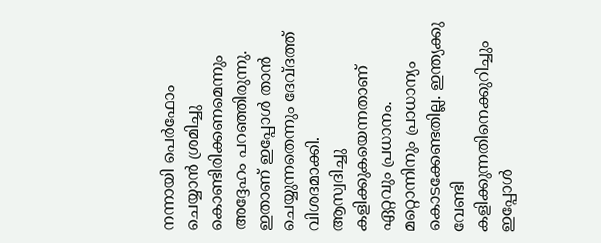നന്നായി പെര്‍ഫോം ചെയ്യാന്‍ ശ്രമിച്ചു കൊണ്ടിരിക്കണമെന്നും അദ്ദേഹം പറഞ്ഞിരുന്നു. ഇതാണ് ഇപ്പോള്‍ താന്‍ ചെയ്യുന്നതെന്നും ദേവ്ദത്ത് വിശദമാക്കി.
ആസ്വദിച്ചു കളിക്കുകയെന്നതാണ് ഏറ്റവും പ്രധാനം. മറ്റൊന്നിനും പ്രാധാന്യം കൊടക്കേണ്ടതില്ല. ഇന്ത്യക്കു വേണ്ടി കളിക്കുന്നതിനെക്കുറിച്ചും ഇപ്പോള്‍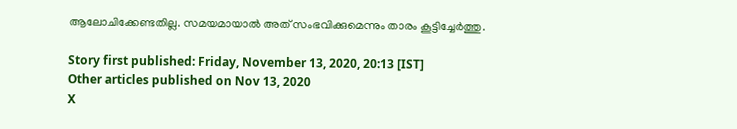ആലോചിക്കേണ്ടതില്ല. സമയമായാല്‍ അത് സംഭവിക്കുമെന്നും താരം കൂട്ടിച്ചേര്‍ത്തു.

Story first published: Friday, November 13, 2020, 20:13 [IST]
Other articles published on Nov 13, 2020
X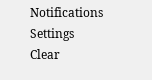Notifications
Settings
Clear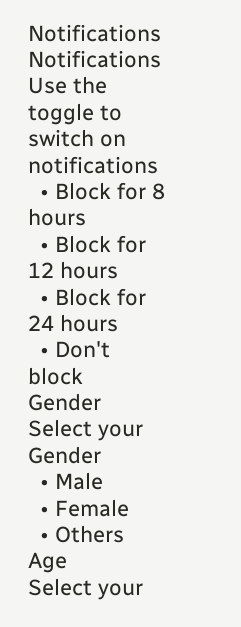Notifications
Notifications
Use the toggle to switch on notifications
  • Block for 8 hours
  • Block for 12 hours
  • Block for 24 hours
  • Don't block
Gender
Select your Gender
  • Male
  • Female
  • Others
Age
Select your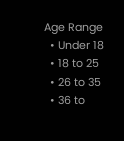Age Range
  • Under 18
  • 18 to 25
  • 26 to 35
  • 36 to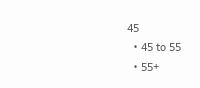45
  • 45 to 55
  • 55+